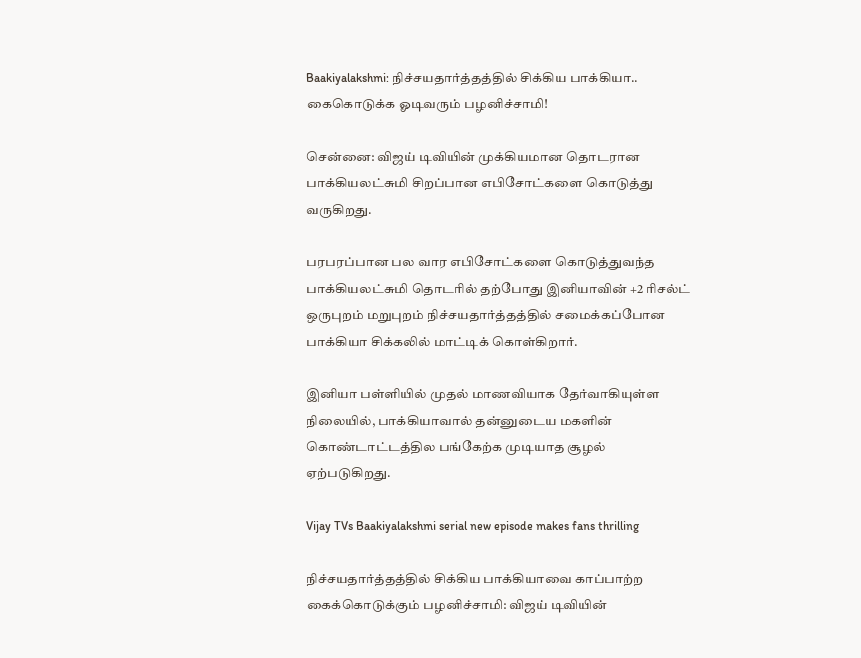Baakiyalakshmi: நிச்சயதார்த்தத்தில் சிக்கிய பாக்கியா.. கைகொடுக்க ஓடிவரும் பழனிச்சாமி!

சென்னை: விஜய் டிவியின் முக்கியமான தொடரான பாக்கியலட்சுமி சிறப்பான எபிசோட்களை கொடுத்து வருகிறது.

பரபரப்பான பல வார எபிசோட்களை கொடுத்துவந்த பாக்கியலட்சுமி தொடரில் தற்போது இனியாவின் +2 ரிசல்ட் ஒருபுறம் மறுபுறம் நிச்சயதார்த்தத்தில் சமைக்கப்போன பாக்கியா சிக்கலில் மாட்டிக் கொள்கிறார்.

இனியா பள்ளியில் முதல் மாணவியாக தேர்வாகியுள்ள நிலையில், பாக்கியாவால் தன்னுடைய மகளின் கொண்டாட்டத்தில பங்கேற்க முடியாத சூழல் ஏற்படுகிறது.

Vijay TVs Baakiyalakshmi serial new episode makes fans thrilling

நிச்சயதார்த்தத்தில் சிக்கிய பாக்கியாவை காப்பாற்ற கைக்கொடுக்கும் பழனிச்சாமி: விஜய் டிவியின்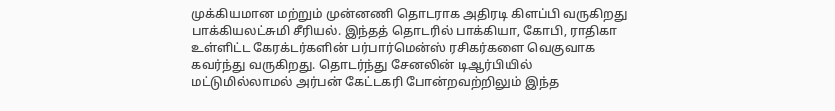முக்கியமான மற்றும் முன்னணி தொடராக அதிரடி கிளப்பி வருகிறது பாக்கியலட்சுமி சீரியல். இந்தத் தொடரில் பாக்கியா, கோபி, ராதிகா உள்ளிட்ட கேரக்டர்களின் பர்பார்மென்ஸ் ரசிகர்களை வெகுவாக கவர்ந்து வருகிறது. தொடர்ந்து சேனலின் டிஆர்பியில் மட்டுமில்லாமல் அர்பன் கேட்டகரி போன்றவற்றிலும் இந்த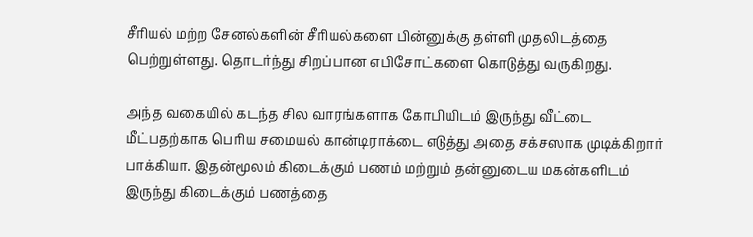சீரியல் மற்ற சேனல்களின் சீரியல்களை பின்னுக்கு தள்ளி முதலிடத்தை பெற்றுள்ளது. தொடர்ந்து சிறப்பான எபிசோட்களை கொடுத்து வருகிறது.

அந்த வகையில் கடந்த சில வாரங்களாக கோபியிடம் இருந்து வீட்டை மீட்பதற்காக பெரிய சமையல் கான்டிராக்டை எடுத்து அதை சக்சஸாக முடிக்கிறார் பாக்கியா. இதன்மூலம் கிடைக்கும் பணம் மற்றும் தன்னுடைய மகன்களிடம் இருந்து கிடைக்கும் பணத்தை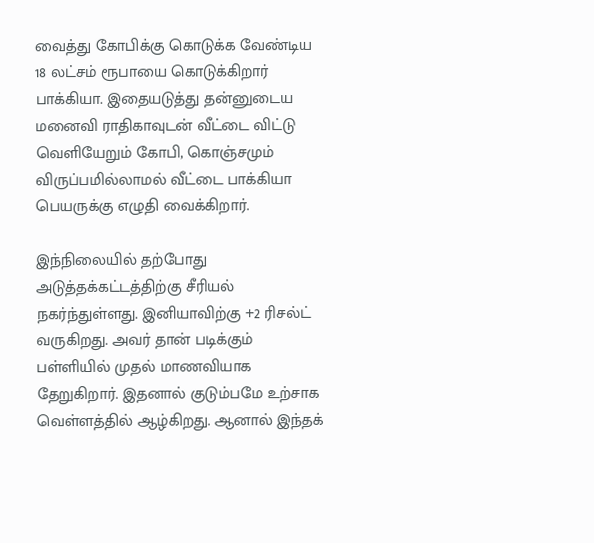வைத்து கோபிக்கு கொடுக்க வேண்டிய 18 லட்சம் ரூபாயை கொடுக்கிறார் பாக்கியா. இதையடுத்து தன்னுடைய மனைவி ராதிகாவுடன் வீட்டை விட்டு வெளியேறும் கோபி, கொஞ்சமும் விருப்பமில்லாமல் வீட்டை பாக்கியா பெயருக்கு எழுதி வைக்கிறார்.

இந்நிலையில் தற்போது அடுத்தக்கட்டத்திற்கு சீரியல் நகர்ந்துள்ளது. இனியாவிற்கு +2 ரிசல்ட் வருகிறது. அவர் தான் படிக்கும் பள்ளியில் முதல் மாணவியாக தேறுகிறார். இதனால் குடும்பமே உற்சாக வெள்ளத்தில் ஆழ்கிறது. ஆனால் இந்தக்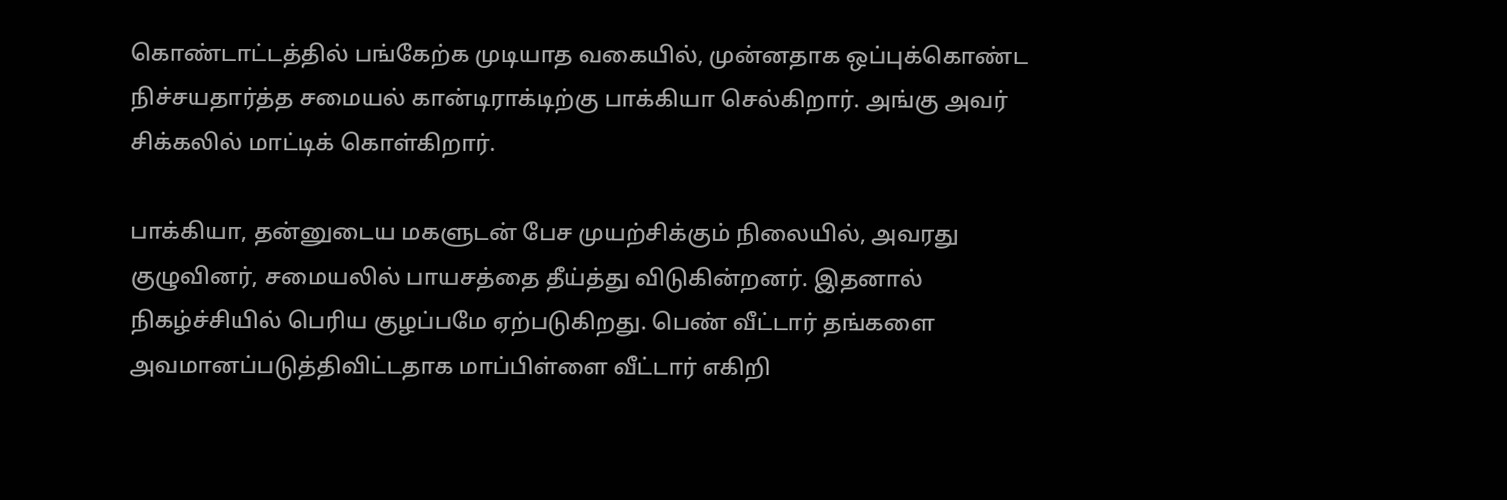கொண்டாட்டத்தில் பங்கேற்க முடியாத வகையில், முன்னதாக ஒப்புக்கொண்ட நிச்சயதார்த்த சமையல் கான்டிராக்டிற்கு பாக்கியா செல்கிறார். அங்கு அவர் சிக்கலில் மாட்டிக் கொள்கிறார்.

பாக்கியா, தன்னுடைய மகளுடன் பேச முயற்சிக்கும் நிலையில், அவரது குழுவினர், சமையலில் பாயசத்தை தீய்த்து விடுகின்றனர். இதனால் நிகழ்ச்சியில் பெரிய குழப்பமே ஏற்படுகிறது. பெண் வீட்டார் தங்களை அவமானப்படுத்திவிட்டதாக மாப்பிள்ளை வீட்டார் எகிறி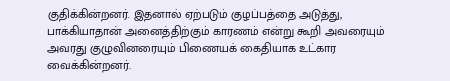குதிக்கின்றனர். இதனால் ஏற்படும் குழப்பத்தை அடுத்து, பாக்கியாதான் அனைத்திற்கும் காரணம் என்று கூறி அவரையும் அவரது குழுவினரையும் பிணையக் கைதியாக உட்கார வைக்கின்றனர்.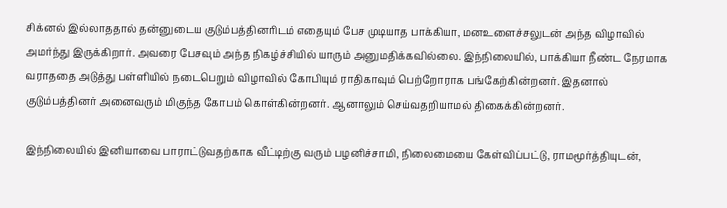சிக்னல் இல்லாததால் தன்னுடைய குடும்பத்தினரிடம் எதையும் பேச முடியாத பாக்கியா, மனஉளைச்சலுடன் அந்த விழாவில் அமர்ந்து இருக்கிறார். அவரை பேசவும் அந்த நிகழ்ச்சியில் யாரும் அனுமதிக்கவில்லை. இந்நிலையில், பாக்கியா நீண்ட நேரமாக வராததை அடுத்து பள்ளியில் நடைபெறும் விழாவில் கோபியும் ராதிகாவும் பெற்றோராக பங்கேற்கின்றனர். இதனால் குடும்பத்தினர் அனைவரும் மிகுந்த கோபம் கொள்கின்றனர். ஆனாலும் செய்வதறியாமல் திகைக்கின்றனர்.

இந்நிலையில் இனியாவை பாராட்டுவதற்காக வீட்டிற்கு வரும் பழனிச்சாமி, நிலைமையை கேள்விப்பட்டு, ராமமூர்த்தியுடன்,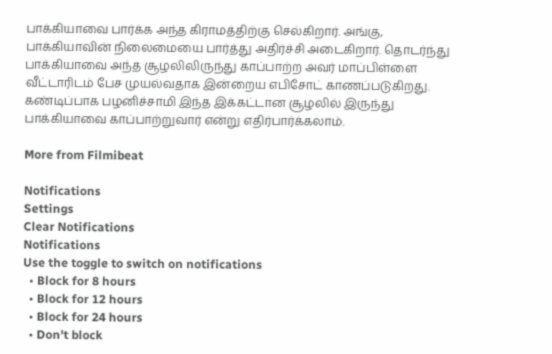பாக்கியாவை பார்க்க அந்த கிராமத்திற்கு செல்கிறார். அங்கு, பாக்கியாவின் நிலைமையை பார்த்து அதிர்ச்சி அடைகிறார். தொடர்ந்து பாக்கியாவை அந்த சூழலிலிருந்து காப்பாற்ற அவர் மாப்பிள்ளை வீட்டாரிடம் பேச முயல்வதாக இன்றைய எபிசோட் காணப்படுகிறது. கண்டிப்பாக பழனிச்சாமி இந்த இக்கட்டான சூழலில் இருந்து பாக்கியாவை காப்பாற்றுவார் என்று எதிர்பார்க்கலாம்.

More from Filmibeat

Notifications
Settings
Clear Notifications
Notifications
Use the toggle to switch on notifications
  • Block for 8 hours
  • Block for 12 hours
  • Block for 24 hours
  • Don't block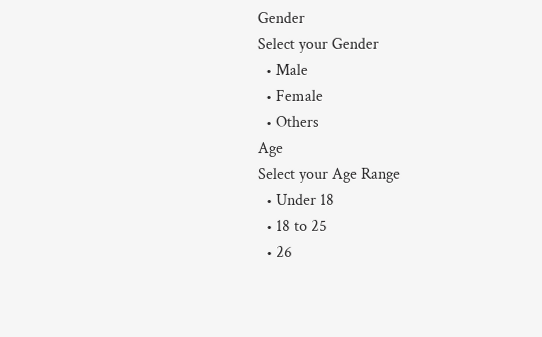Gender
Select your Gender
  • Male
  • Female
  • Others
Age
Select your Age Range
  • Under 18
  • 18 to 25
  • 26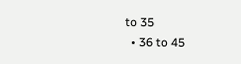to 35
  • 36 to 45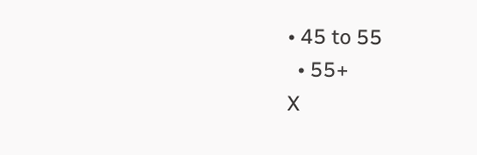• 45 to 55
  • 55+
X